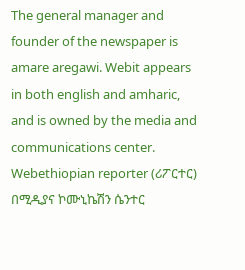The general manager and founder of the newspaper is amare aregawi. Webit appears in both english and amharic, and is owned by the media and communications center. Webethiopian reporter (ሪፖርተር) በሚዲያና ኮሙኒኬሽን ሴንተር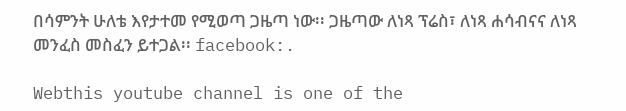በሳምንት ሁለቴ እየታተመ የሚወጣ ጋዜጣ ነው፡፡ ጋዜጣው ለነጻ ፕሬስ፣ ለነጻ ሐሳብናና ለነጻ መንፈስ መስፈን ይተጋል፡፡ facebook:.

Webthis youtube channel is one of the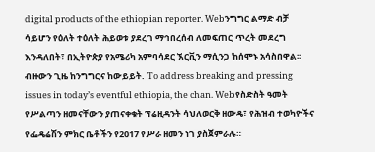digital products of the ethiopian reporter. Webንግግር ልማድ ብቻ ሳይሆን የዕለት ተዕለት ሕይወቱ ያደረገ ማኅበረሰብ ለመፍጠር ጥረት መደረግ እንዳለበት፣ በኢትዮጵያ የአሜሪካ አምባሳደር ኧርቪን ማሲንጋ ከሰሞኑ አሳስበዋል፡፡ ብዙውን ጊዜ ከንግግርና ከውይይት. To address breaking and pressing issues in today’s eventful ethiopia, the chan. Webየስድስት ዓመት የሥልጣን ዘመናቸውን ያጠናቀቁት ፕሬዚዳንት ሳህለወርቅ ዘውዴ፣ የሕዝብ ተወካዮችና የፌዴሬሽን ምክር ቤቶችን የ2017 የሥራ ዘመን ነገ ያስጀምራሉ።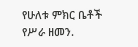የሁለቱ ምክር ቤቶች የሥራ ዘመን.